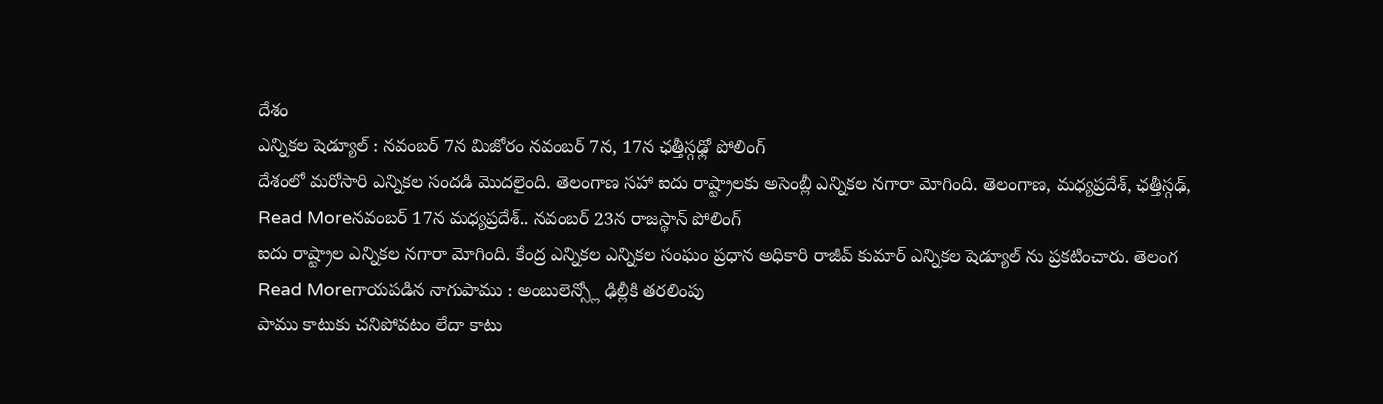దేశం
ఎన్నికల షెడ్యూల్ : నవంబర్ 7న మిజోరం నవంబర్ 7న, 17న ఛత్తీస్గఢ్లో పోలింగ్
దేశంలో మరోసారి ఎన్నికల సందడి మొదలైంది. తెలంగాణ సహా ఐదు రాష్ట్రాలకు అసెంబ్లీ ఎన్నికల నగారా మోగింది. తెలంగాణ, మధ్యప్రదేశ్, ఛత్తీస్గఢ్,
Read Moreనవంబర్ 17న మధ్యప్రదేశ్.. నవంబర్ 23న రాజస్థాన్ పోలింగ్
ఐదు రాష్ట్రాల ఎన్నికల నగారా మోగింది. కేంద్ర ఎన్నికల ఎన్నికల సంఘం ప్రధాన అధికారి రాజీవ్ కుమార్ ఎన్నికల షెడ్యూల్ ను ప్రకటించారు. తెలంగ
Read Moreగాయపడిన నాగుపాము : అంబులెన్స్లో ఢిల్లీకి తరలింపు
పాము కాటుకు చనిపోవటం లేదా కాటు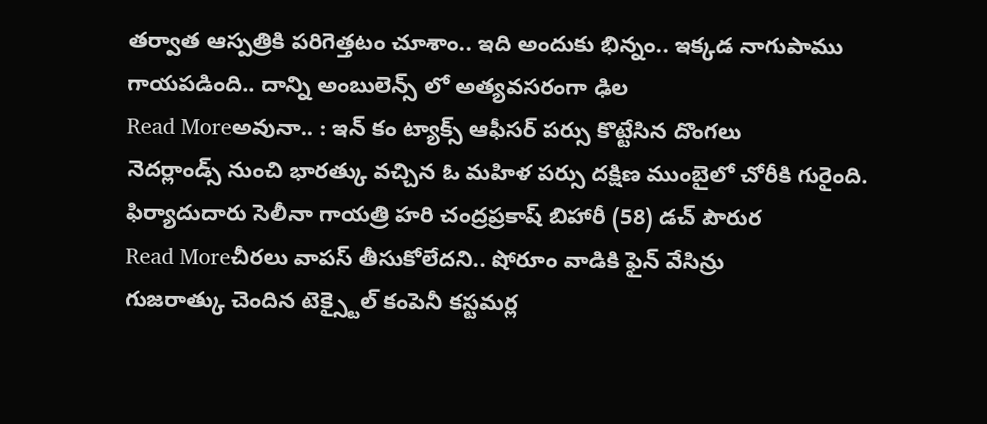తర్వాత ఆస్పత్రికి పరిగెత్తటం చూశాం.. ఇది అందుకు భిన్నం.. ఇక్కడ నాగుపాము గాయపడింది.. దాన్ని అంబులెన్స్ లో అత్యవసరంగా ఢిల
Read Moreఅవునా.. : ఇన్ కం ట్యాక్స్ ఆఫీసర్ పర్సు కొట్టేసిన దొంగలు
నెదర్లాండ్స్ నుంచి భారత్కు వచ్చిన ఓ మహిళ పర్సు దక్షిణ ముంబైలో చోరీకి గురైంది. ఫిర్యాదుదారు సెలీనా గాయత్రి హరి చంద్రప్రకాష్ బిహారీ (58) డచ్ పౌరుర
Read Moreచీరలు వాపస్ తీసుకోలేదని.. షోరూం వాడికి ఫైన్ వేసిన్రు
గుజరాత్కు చెందిన టెక్స్టైల్ కంపెనీ కస్టమర్ల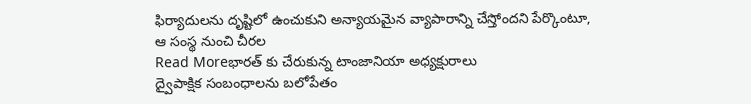ఫిర్యాదులను దృష్టిలో ఉంచుకుని అన్యాయమైన వ్యాపారాన్ని చేస్తోందని పేర్కొంటూ, ఆ సంస్థ నుంచి చీరల
Read Moreభారత్ కు చేరుకున్న టాంజానియా అధ్యక్షురాలు
ద్వైపాక్షిక సంబంధాలను బలోపేతం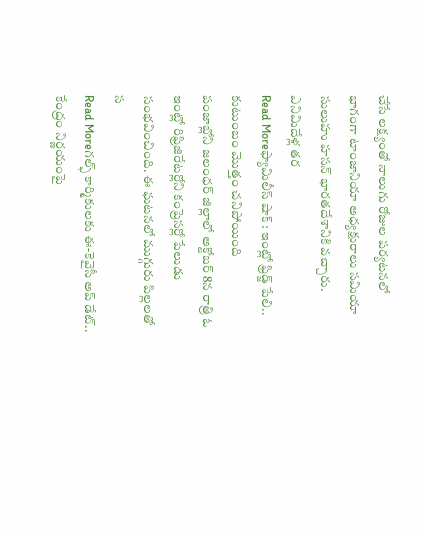చేసే లక్ష్యంతో నాలుగు రోజుల పర్యటనలో భాగంగా టాంజానియా అధ్యక్షురాలు సమియా సులుహు హసన్ భారతదేశానికి వచ్చారు. ఎనిమిదేళ్ల తర
Read Moreఫ్యామిలీస్ షాక్ : ఇంట్లో ఫ్రిడ్జ్ పేలి.. కుటుంబం మొత్తం చనిపోయింది
పంజాబ్లోని జలంధర్ జిల్లాలో అక్టోబర్ 8న రాత్రి ఓ ఇంట్లో రిఫ్రిజిరేటర్లోని కంప్రెసర్లో పేలుడు సంభవించింది. ఈ ఘటనలో ముగ్గురు పిల్లలతో స
Read Moreగల్ఫ్ కార్మికులకు ఈ-కెవైసీ అప్ డేట్.. కేంద్రం నిర్ణయంపై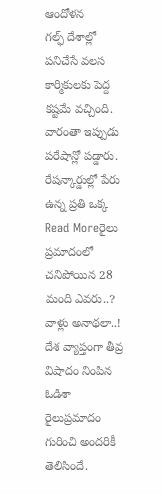ఆందోళన
గల్ఫ్ దేశాల్లో పనిచేసే వలస కార్మికులకు పెద్ద కష్టమే వచ్చింది. వారంతా ఇప్పుడు పరేషాన్లో పడ్డారు. రేషన్కార్డుల్లో పేరు ఉన్న ప్రతి ఒక్క
Read Moreరైలు ప్రమాదంలో చనిపోయిన 28 మంది ఎవరు..? వాళ్లు అనాథలా..!
దేశ వ్యాప్తంగా తీవ్ర విషాదం నింపిన ఓడిశా రైలుప్రమాదం గురించి అందరికీ తెలిసిందే.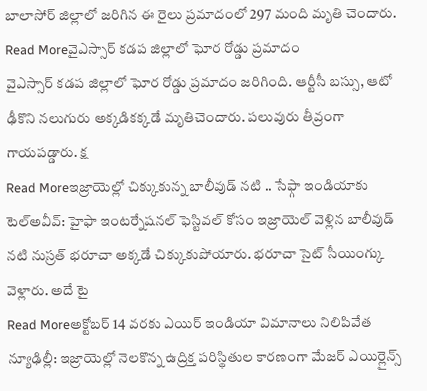బాలాసోర్ జిల్లాలో జరిగిన ఈ రైలు ప్రమాదంలో 297 మంది మృతి చెందారు.
Read Moreవైఎస్సార్ కడప జిల్లాలో ఘోర రోడ్డు ప్రమాదం
వైఎస్సార్ కడప జిల్లాలో ఘోర రోడ్డు ప్రమాదం జరిగింది. ఆర్టీసీ బస్సు, ఆటో ఢీకొని నలుగురు అక్కడికక్కడే మృతిచెందారు. పలువురు తీవ్రంగా గాయపడ్డారు. క్ష
Read Moreఇజ్రాయెల్లో చిక్కుకున్న బాలీవుడ్ నటి .. సేఫ్గా ఇండియాకు
టెల్అవీవ్: హైఫా ఇంటర్నేషనల్ ఫెస్టివల్ కోసం ఇజ్రాయెల్ వెళ్లిన బాలీవుడ్ నటి నుస్రత్ భరూచా అక్కడే చిక్కుకుపోయారు. భరూచా సైట్ సీయింగ్కు వెళ్లారు. అదే టై
Read Moreఅక్టోబర్ 14 వరకు ఎయిర్ ఇండియా విమానాలు నిలిపివేత
న్యూఢిల్లీ: ఇజ్రాయెల్లో నెలకొన్న ఉద్రిక్త పరిస్థితుల కారణంగా మేజర్ ఎయిర్లైన్స్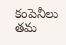కంపెనీలు తమ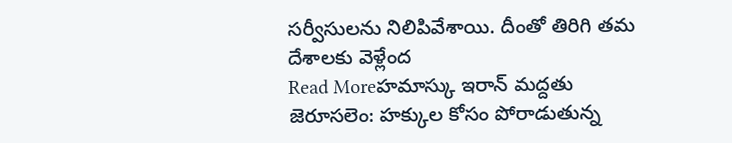సర్వీసులను నిలిపివేశాయి. దీంతో తిరిగి తమ దేశాలకు వెళ్లేంద
Read Moreహమాస్కు ఇరాన్ మద్దతు
జెరూసలెం: హక్కుల కోసం పోరాడుతున్న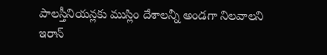పాలస్తీనియన్లకు ముస్లిం దేశాలన్నీ అండగా నిలవాలని ఇరాన్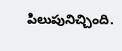పిలుపునిచ్చింది.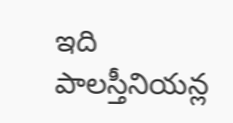ఇది పాలస్తీనియన్ల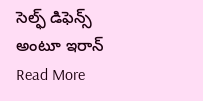సెల్ఫ్ డిఫెన్స్ అంటూ ఇరాన్
Read More